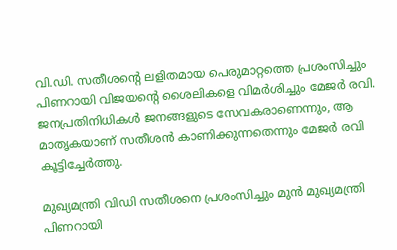വി.ഡി. സതീശന്റെ ലളിതമായ പെരുമാറ്റത്തെ പ്രശംസിച്ചും പിണറായി വിജയന്റെ ശൈലികളെ വിമർശിച്ചും മേജർ രവി. ജനപ്രതിനിധികൾ ജനങ്ങളുടെ സേവകരാണെന്നും, ആ മാതൃകയാണ് സതീശൻ കാണിക്കുന്നതെന്നും മേജർ രവി കൂട്ടിച്ചേർത്തു.

മുഖ്യമന്ത്രി വിഡി സതീശനെ പ്രശംസിച്ചും മുൻ മുഖ്യമന്ത്രി പിണറായി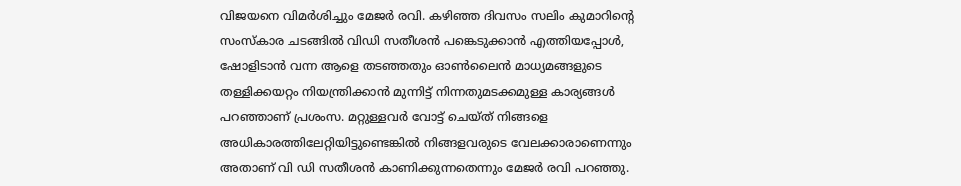വിജയനെ വിമർശിച്ചും മേജർ രവി. കഴിഞ്ഞ ദിവസം സലിം കുമാറിന്റെ സംസ്കാര ചടങ്ങിൽ വിഡി സതീശൻ പങ്കെടുക്കാൻ എത്തിയപ്പോൾ, ഷോളിടാൻ വന്ന ആളെ തടഞ്ഞതും ഓൺലൈൻ മാധ്യമങ്ങളുടെ തള്ളിക്കയറ്റം നിയന്ത്രിക്കാൻ മുന്നിട്ട് നിന്നതുമടക്കമുള്ള കാര്യങ്ങൾ പറഞ്ഞാണ് പ്രശംസ. മറ്റുള്ളവര്‍ വോട്ട് ചെയ്ത് നിങ്ങളെ അധികാരത്തിലേറ്റിയിട്ടുണ്ടെങ്കില്‍ നിങ്ങളവരുടെ വേലക്കാരാണെന്നും അതാണ് വി ഡി സതീശൻ കാണിക്കുന്നതെന്നും മേജർ രവി പറഞ്ഞു.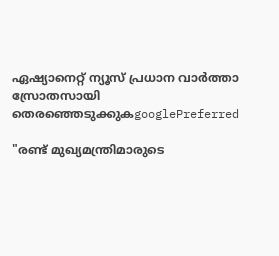ഏഷ്യാനെറ്റ് ന്യൂസ് പ്രധാന വാർത്താ സ്രോതസായി തെരഞ്ഞെടുക്കുകgooglePreferred

"രണ്ട് മുഖ്യമന്ത്രിമാരുടെ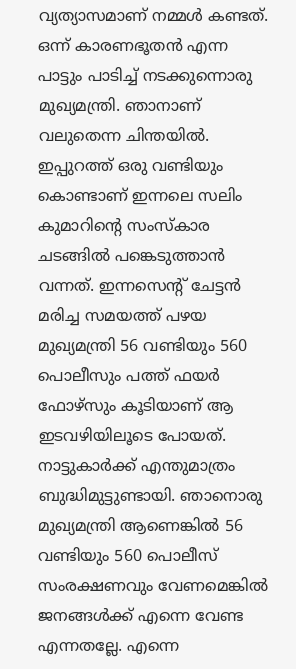വ്യത്യാസമാണ് നമ്മൾ കണ്ടത്. ഒന്ന് കാരണഭൂതൻ എന്ന പാട്ടും പാടിച്ച് നടക്കുന്നൊരു മുഖ്യമന്ത്രി. ഞാനാണ് വലുതെന്ന ചിന്തയില്‍. ഇപ്പുറത്ത് ഒരു വണ്ടിയും കൊണ്ടാണ് ഇന്നലെ സലിം കുമാറിന്‍റെ സംസ്കാര ചടങ്ങിൽ പങ്കെടുത്താന്‍ വന്നത്. ഇന്നസെന്‍റ് ചേട്ടന്‍ മരിച്ച സമയത്ത് പഴയ മുഖ്യമന്ത്രി 56 വണ്ടിയും 560 പൊലീസും പത്ത് ഫയര്‍ ഫോഴ്സും കൂടിയാണ് ആ ഇടവഴിയിലൂടെ പോയത്. നാട്ടുകാര്‍ക്ക് എന്തുമാത്രം ബുദ്ധിമുട്ടുണ്ടായി. ഞാനൊരു മുഖ്യമന്ത്രി ആണെങ്കില്‍ 56 വണ്ടിയും 560 പൊലീസ് സംരക്ഷണവും വേണമെങ്കില്‍ ജനങ്ങള്‍ക്ക് എന്നെ വേണ്ട എന്നതല്ലേ. എന്നെ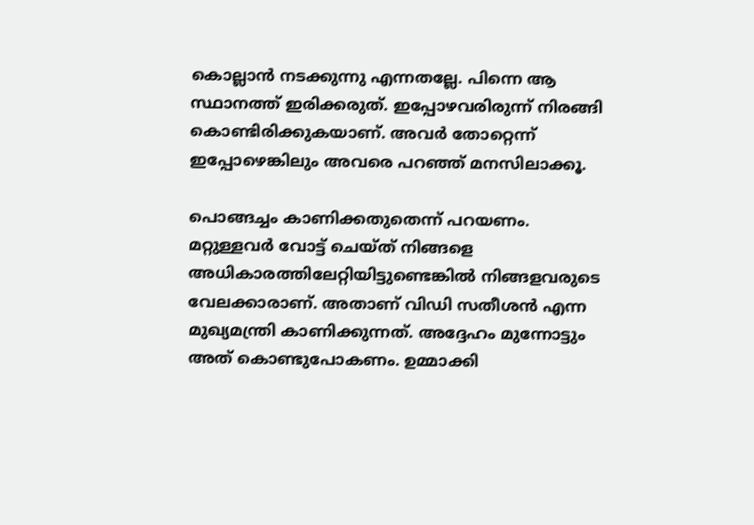കൊല്ലാന്‍ നടക്കുന്നു എന്നതല്ലേ. പിന്നെ ആ സ്ഥാനത്ത് ഇരിക്കരുത്. ഇപ്പോഴവരിരുന്ന് നിരങ്ങി കൊണ്ടിരിക്കുകയാണ്. അവര്‍ തോറ്റെന്ന് ഇപ്പോഴെങ്കിലും അവരെ പറഞ്ഞ് മനസിലാക്കൂ.

പൊങ്ങച്ചം കാണിക്കതുതെന്ന് പറയണം. മറ്റുള്ളവര്‍ വോട്ട് ചെയ്ത് നിങ്ങളെ അധികാരത്തിലേറ്റിയിട്ടുണ്ടെങ്കില്‍ നിങ്ങളവരുടെ വേലക്കാരാണ്. അതാണ് വിഡി സതീശന്‍ എന്ന മുഖ്യമന്ത്രി കാണിക്കുന്നത്. അദ്ദേഹം മുന്നോട്ടും അത് കൊണ്ടുപോകണം. ഉമ്മാക്കി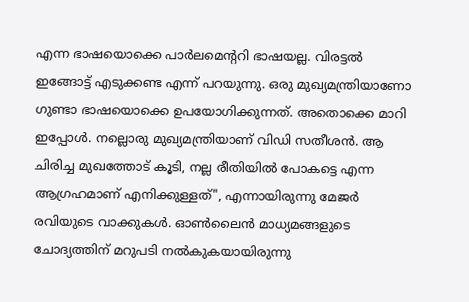എന്ന ഭാഷയൊക്കെ പാര്‍ലമെന്‍ററി ഭാഷയല്ല. വിരട്ടല്‍ ഇങ്ങോട്ട് എടുക്കണ്ട എന്ന് പറയുന്നു. ഒരു മുഖ്യമന്ത്രിയാണോ ഗുണ്ടാ ഭാഷയൊക്കെ ഉപയോഗിക്കുന്നത്. അതൊക്കെ മാറി ഇപ്പോള്‍. നല്ലൊരു മുഖ്യമന്ത്രിയാണ് വിഡി സതീശന്‍. ആ ചിരിച്ച മുഖത്തോട് കൂടി, നല്ല രീതിയില്‍ പോകട്ടെ എന്ന ആഗ്രഹമാണ് എനിക്കുള്ളത്", എന്നായിരുന്നു മേജർ രവിയുടെ വാക്കുകൾ. ഓണ്‍ലൈന്‍ മാധ്യമങ്ങളുടെ ചോദ്യത്തിന് മറുപടി നല്‍കുകയായിരുന്നു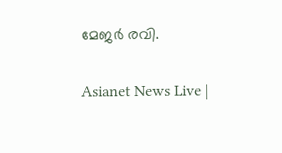മേജര്‍ രവി.

Asianet News Live |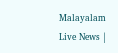Malayalam Live News |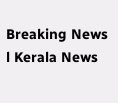Breaking News l Kerala News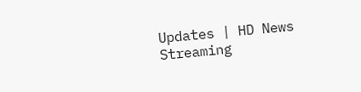Updates | HD News Streaming